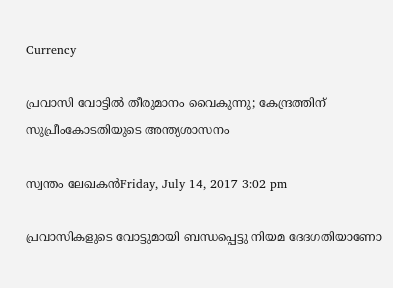Currency

പ്രവാസി വോട്ടിൽ തീരുമാനം വൈകുന്നു; കേന്ദ്രത്തിന് സുപ്രീംകോടതിയുടെ അന്ത്യശാസനം

സ്വന്തം ലേഖകൻFriday, July 14, 2017 3:02 pm

പ്രവാസികളുടെ വോട്ടുമായി ബന്ധപ്പെട്ടു നിയമ ദേദഗതിയാണോ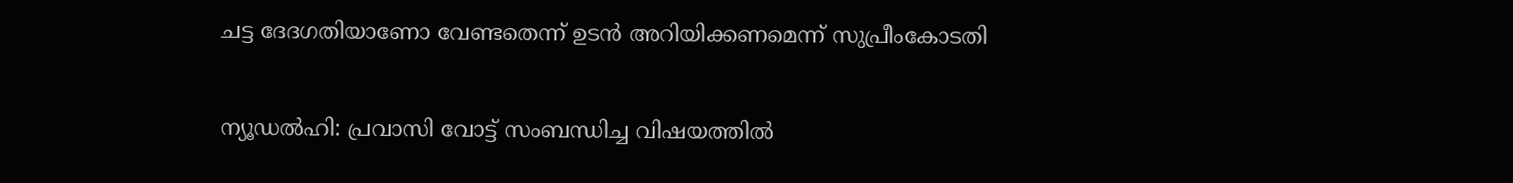ചട്ട ദേദഗതിയാണോ വേണ്ടതെന്ന് ഉടൻ അറിയിക്കണമെന്ന് സുപ്രീംകോടതി

ന്യൂഡൽഹി: പ്രവാസി വോട്ട് സംബന്ധിച്ച വിഷയത്തിൽ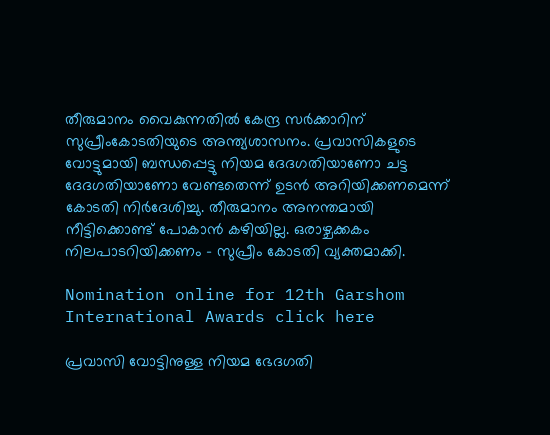തീരുമാനം വൈകുന്നതിൽ കേന്ദ്ര സർക്കാറിന് സുപ്രീംകോടതിയുടെ അന്ത്യശാസനം. പ്രവാസികളുടെ വോട്ടുമായി ബന്ധപ്പെട്ടു നിയമ ദേദഗതിയാണോ ചട്ട ദേദഗതിയാണോ വേണ്ടതെന്ന് ഉടൻ അറിയിക്കണമെന്ന് കോടതി നിർദേശിച്ചു. തീരുമാനം അനന്തമായി നീട്ടിക്കൊണ്ട് പോകാന്‍ കഴിയില്ല. ഒരാഴ്ചക്കകം നിലപാടറിയിക്കണം – സുപ്രീം കോടതി വ്യക്തമാക്കി.

Nomination online for 12th Garshom International Awards click here

പ്രവാസി വോട്ടിനുള്ള നിയമ ഭേദഗതി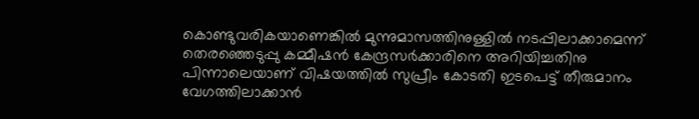കൊണ്ടുവരികയാണെങ്കിൽ മുന്നുമാസത്തിനുള്ളിൽ നടപ്പിലാക്കാമെന്ന് തെരഞ്ഞെടുപ്പു കമ്മീഷൻ കേന്ദ്രസർക്കാരിനെ അറിയിച്ചതിനു പിന്നാലെയാണ് വിഷയത്തിൽ സുപ്രീം കോടതി ഇടപെട്ട് തീരുമാനം വേഗത്തിലാക്കാൻ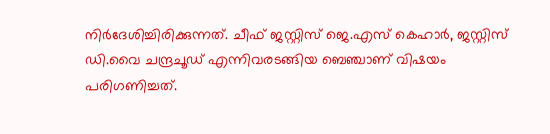നിർദേശിച്ചിരിക്കുന്നത്. ചീഫ് ജസ്റ്റിസ് ജെ.എസ് കെഹാർ, ജസ്റ്റിസ് ഡി.വൈ ചന്ദ്രചൂഡ് എന്നിവരടങ്ങിയ ബെഞ്ചാണ് വിഷയം പരിഗണിച്ചത്.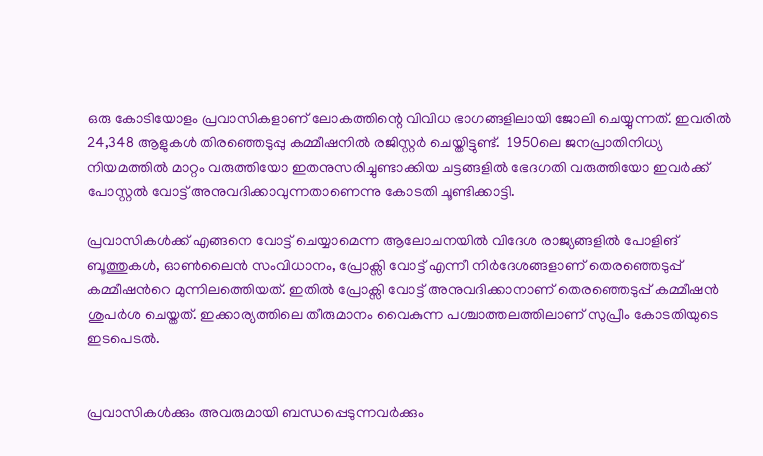ഒരു കോടിയോളം പ്രവാസികളാണ് ലോകത്തിന്റെ വിവിധ ഭാഗങ്ങളിലായി ജോലി ചെയ്യുന്നത്. ഇവരില്‍ 24,348 ആളുകള്‍ തിരഞ്ഞെടുപ്പു കമ്മീഷനില്‍ രജിസ്റ്റര്‍ ചെയ്തിട്ടുണ്ട്.  1950ലെ ജനപ്രാതിനിധ്യ നിയമത്തിൽ മാറ്റം വരുത്തിയോ ഇതനുസരിച്ചുണ്ടാക്കിയ ചട്ടങ്ങളിൽ ഭേദഗതി വരുത്തിയോ ഇവർക്ക് പോസ്റ്റൽ വോട്ട് അനുവദിക്കാവുന്നതാണെന്നു കോടതി ചൂണ്ടിക്കാട്ടി.

പ്രവാസികൾക്ക് എങ്ങനെ വോട്ട് ചെയ്യാമെന്ന ആലോചനയിൽ വിദേശ രാജ്യങ്ങളില്‍ പോളിങ് ബൂത്തുകള്‍, ഓണ്‍ലൈന്‍ സംവിധാനം, പ്രോക്സി വോട്ട് എന്നീ നിർദേശങ്ങളാണ് തെരഞ്ഞെടുപ്പ് കമ്മീഷന്‍റെ മുന്നിലത്തെിയത്. ഇതിൽ പ്രോക്സി വോട്ട് അനുവദിക്കാനാണ് തെരഞ്ഞെടുപ്പ് കമ്മീഷന്‍ ശുപർശ ചെയ്തത്. ഇക്കാര്യത്തിലെ തീരുമാനം വൈകുന്ന പശ്ചാത്തലത്തിലാണ് സുപ്രീം കോടതിയുടെ ഇടപെടൽ.


പ്രവാസികൾക്കും അവരുമായി ബന്ധപ്പെടുന്നവർക്കും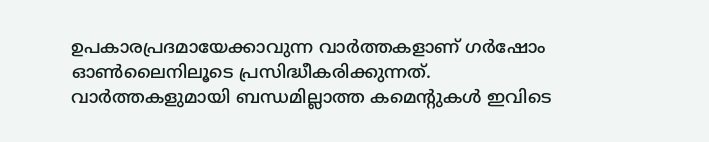ഉപകാരപ്രദമായേക്കാവുന്ന വാർത്തകളാണ് ഗർഷോം ഓൺലൈനിലൂടെ പ്രസിദ്ധീകരിക്കുന്നത്. വാർത്തകളുമായി ബന്ധമില്ലാത്ത കമെന്റുകൾ ഇവിടെ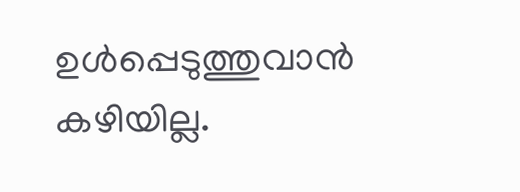ഉൾപ്പെടുത്തുവാൻ കഴിയില്ല.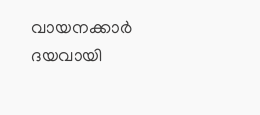വായനക്കാർ ദയവായി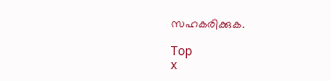സഹകരിക്കുക.

Top
x